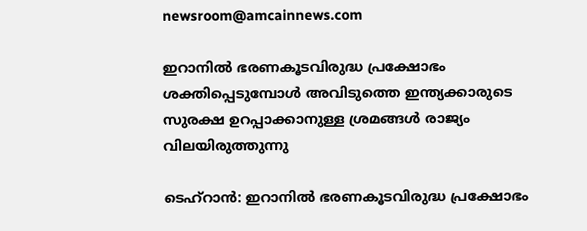newsroom@amcainnews.com

ഇറാനിൽ ഭരണകൂടവിരുദ്ധ പ്രക്ഷോഭം ശക്തിപ്പെടുമ്പോൾ അവിടുത്തെ ഇന്ത്യക്കാരുടെ സുരക്ഷ ഉറപ്പാക്കാനുള്ള ശ്രമങ്ങൾ രാജ്യം വിലയിരുത്തുന്നു

ടെഹ്റാൻ: ഇറാനിൽ ഭരണകൂടവിരുദ്ധ പ്രക്ഷോഭം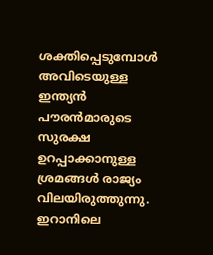ശക്തിപ്പെടുമ്പോൾ അവിടെയുള്ള ഇന്ത്യൻ പൗരൻമാരുടെ സുരക്ഷ ഉറപ്പാക്കാനുള്ള ശ്രമങ്ങൾ രാജ്യം വിലയിരുത്തുന്നു. ഇറാനിലെ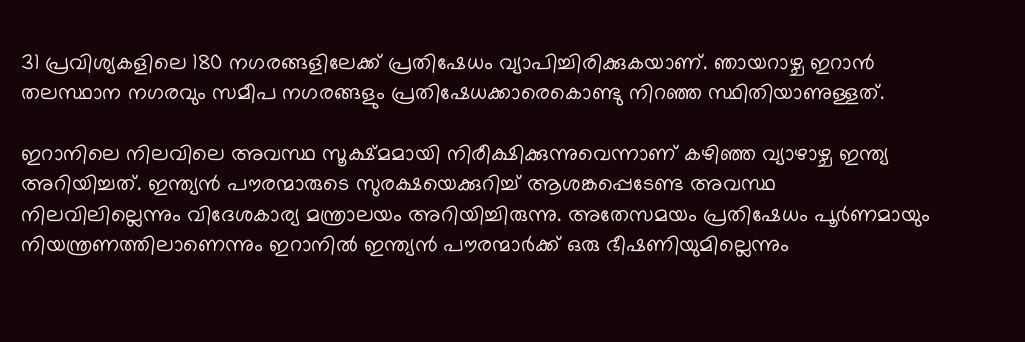31 പ്രവിശ്യകളിലെ 180 നഗരങ്ങളിലേക്ക് പ്രതിഷേധം വ്യാപിച്ചിരിക്കുകയാണ്. ഞായറാഴ്ച ഇറാൻ തലസ്ഥാന നഗരവും സമീപ നഗരങ്ങളും പ്രതിഷേധക്കാരെകൊണ്ടു നിറഞ്ഞ സ്ഥിതിയാണുള്ളത്.

ഇറാനിലെ നിലവിലെ അവസ്ഥ സൂക്ഷ്മമായി നിരീക്ഷിക്കുന്നുവെന്നാണ് കഴിഞ്ഞ വ്യാഴാഴ്ച ഇന്ത്യ അറിയിച്ചത്. ഇന്ത്യൻ പൗരന്മാരുടെ സുരക്ഷയെക്കുറിച്ച് ആശങ്കപ്പെടേണ്ട അവസ്ഥ നിലവിലില്ലെന്നും വിദേശകാര്യ മന്ത്രാലയം അറിയിച്ചിരുന്നു. അതേസമയം പ്രതിഷേധം പൂർണമായും നിയന്ത്രണത്തിലാണെന്നും ഇറാനിൽ ഇന്ത്യൻ പൗരന്മാർക്ക് ഒരു ഭീഷണിയുമില്ലെന്നും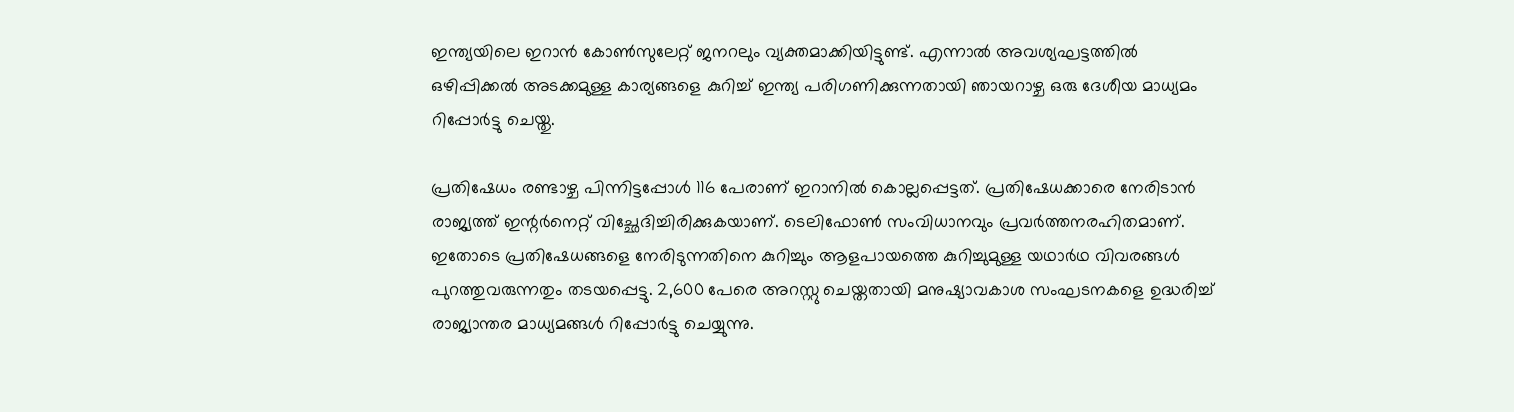ഇന്ത്യയിലെ ഇറാൻ കോൺസുലേറ്റ് ജനറലും വ്യക്തമാക്കിയിട്ടുണ്ട്. എന്നാൽ അവശ്യഘട്ടത്തിൽ ഒഴിപ്പിക്കൽ അടക്കമുള്ള കാര്യങ്ങളെ കുറിച്ച് ഇന്ത്യ പരിഗണിക്കുന്നതായി ഞായറാഴ്ച ഒരു ദേശീയ മാധ്യമം റിപ്പോർട്ടു ചെയ്തു.

പ്രതിഷേധം രണ്ടാഴ്ച പിന്നിട്ടപ്പോൾ 116 പേരാണ് ഇറാനിൽ കൊല്ലപ്പെട്ടത്. പ്രതിഷേധക്കാരെ നേരിടാൻ രാജ്യത്ത് ഇന്റർനെറ്റ് വിച്ഛേദിച്ചിരിക്കുകയാണ്. ടെലിഫോൺ‍ സംവിധാനവും പ്രവർത്തനരഹിതമാണ്. ഇതോടെ പ്രതിഷേധങ്ങളെ നേരിടുന്നതിനെ കുറിച്ചും ആളപായത്തെ കുറിച്ചുമുള്ള യഥാർഥ വിവരങ്ങൾ പുറത്തുവരുന്നതും തടയപ്പെട്ടു. 2,600 പേരെ അറസ്റ്റു ചെയ്തതായി മനുഷ്യാവകാശ സംഘടനകളെ ഉദ്ധരിച്ച് രാജ്യാന്തര മാധ്യമങ്ങൾ റിപ്പോർട്ടു ചെയ്യുന്നു.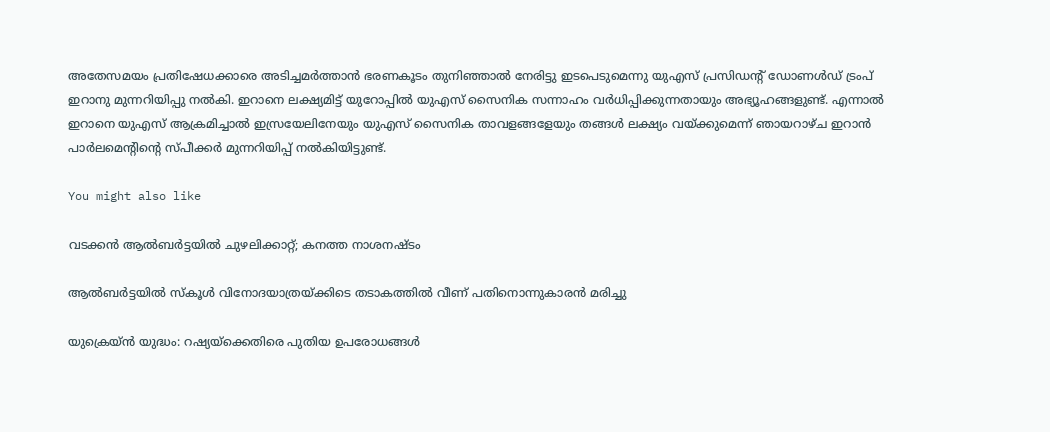അതേസമയം പ്രതിഷേധക്കാരെ അടിച്ചമർത്താൻ ഭരണകൂടം തുനിഞ്ഞാൽ നേരിട്ടു ഇടപെടുമെന്നു യുഎസ് പ്രസിഡന്റ് ഡോണൾഡ് ട്രംപ് ഇറാനു മുന്നറിയിപ്പു നൽകി. ഇറാനെ ലക്ഷ്യമിട്ട് യുറോപ്പിൽ യുഎസ് സൈനിക സന്നാഹം വർധിപ്പിക്കുന്നതായും അഭ്യൂഹങ്ങളുണ്ട്. എന്നാൽ ഇറാനെ യുഎസ് ആക്രമിച്ചാൽ ഇസ്രയേലിനേയും യുഎസ് സൈനിക താവളങ്ങളേയും തങ്ങൾ ലക്ഷ്യം വയ്ക്കുമെന്ന് ഞായറാഴ്ച ഇറാൻ പാർലമെന്റിന്റെ സ്പീക്കർ മുന്നറിയിപ്പ് നൽകിയിട്ടുണ്ട്.

You might also like

വടക്കൻ ആൽബർട്ടയിൽ ചുഴലിക്കാറ്റ്; കനത്ത നാശനഷ്ടം

ആൽബർട്ടയിൽ സ്കൂൾ വിനോദയാത്രയ്ക്കിടെ തടാകത്തിൽ വീണ് പതിനൊന്നുകാരൻ മരിച്ചു

യുക്രെയ്ൻ യുദ്ധം: റഷ്യയ്‌ക്കെതിരെ പുതിയ ഉപരോധങ്ങൾ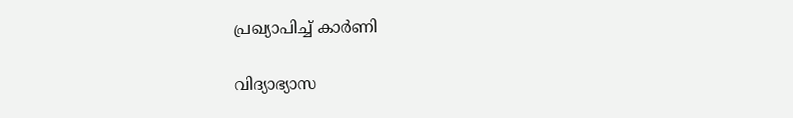പ്രഖ്യാപിച്ച് കാർണി

വിദ്യാഭ്യാസ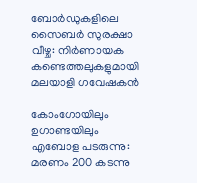ബോർഡുകളിലെ സൈബർ സുരക്ഷാ വീഴ്ച: നിർണായക കണ്ടെത്തലുകളുമായി മലയാളി ഗവേഷകൻ

കോംഗോയിലും ഉഗാണ്ടയിലും എബോള പടരുന്നു: മരണം 200 കടന്നു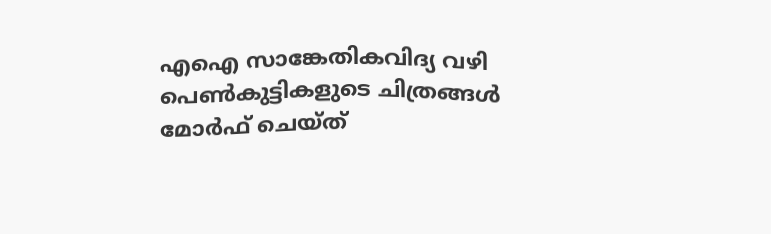എഐ സാങ്കേതികവിദ്യ വഴി പെൺകുട്ടികളുടെ ചിത്രങ്ങൾ മോർഫ് ചെയ്ത്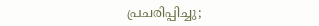പ്രചരിപ്പിച്ചു;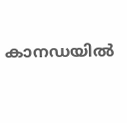കാനഡയിൽ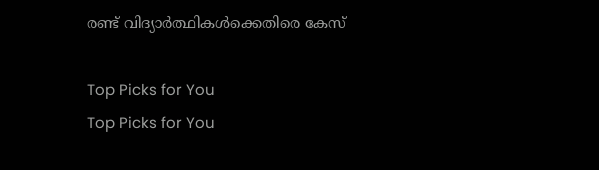രണ്ട് വിദ്യാർത്ഥികൾക്കെതിരെ കേസ്

Top Picks for You
Top Picks for You